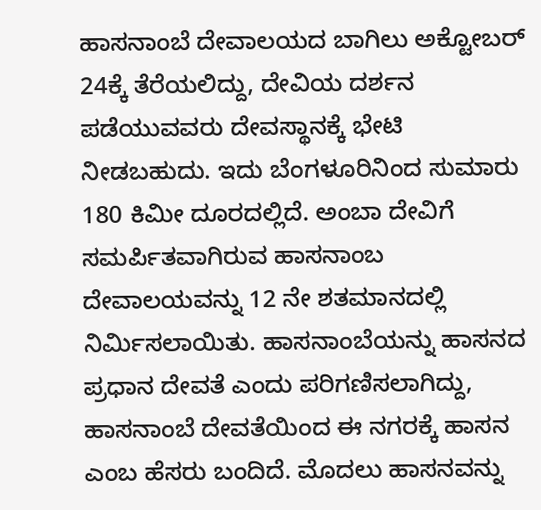ಹಾಸನಾಂಬೆ ದೇವಾಲಯದ ಬಾಗಿಲು ಅಕ್ಟೋಬರ್ 24ಕ್ಕೆ ತೆರೆಯಲಿದ್ದು, ದೇವಿಯ ದರ್ಶನ ಪಡೆಯುವವರು ದೇವಸ್ಥಾನಕ್ಕೆ ಭೇಟಿ ನೀಡಬಹುದು. ಇದು ಬೆಂಗಳೂರಿನಿಂದ ಸುಮಾರು 180 ಕಿಮೀ ದೂರದಲ್ಲಿದೆ. ಅಂಬಾ ದೇವಿಗೆ ಸಮರ್ಪಿತವಾಗಿರುವ ಹಾಸನಾಂಬ ದೇವಾಲಯವನ್ನು 12 ನೇ ಶತಮಾನದಲ್ಲಿ ನಿರ್ಮಿಸಲಾಯಿತು. ಹಾಸನಾಂಬೆಯನ್ನು ಹಾಸನದ ಪ್ರಧಾನ ದೇವತೆ ಎಂದು ಪರಿಗಣಿಸಲಾಗಿದ್ದು, ಹಾಸನಾಂಬೆ ದೇವತೆಯಿಂದ ಈ ನಗರಕ್ಕೆ ಹಾಸನ ಎಂಬ ಹೆಸರು ಬಂದಿದೆ. ಮೊದಲು ಹಾಸನವನ್ನು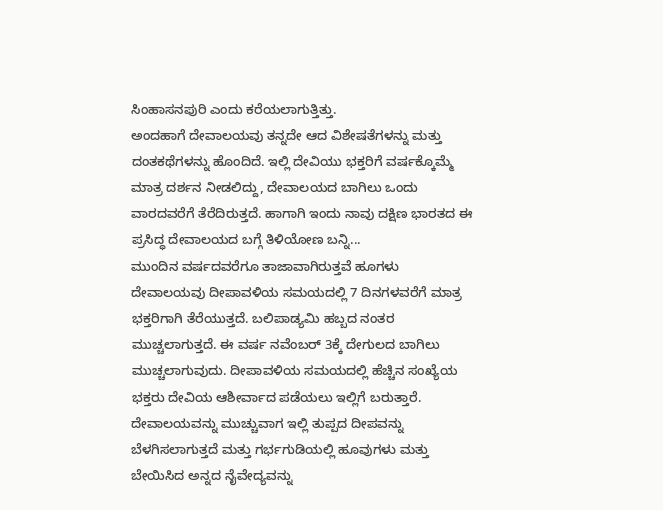ಸಿಂಹಾಸನಪುರಿ ಎಂದು ಕರೆಯಲಾಗುತ್ತಿತ್ತು.
ಅಂದಹಾಗೆ ದೇವಾಲಯವು ತನ್ನದೇ ಆದ ವಿಶೇಷತೆಗಳನ್ನು ಮತ್ತು ದಂತಕಥೆಗಳನ್ನು ಹೊಂದಿದೆ. ಇಲ್ಲಿ ದೇವಿಯು ಭಕ್ತರಿಗೆ ವರ್ಷಕ್ಕೊಮ್ಮೆ ಮಾತ್ರ ದರ್ಶನ ನೀಡಲಿದ್ದು, ದೇವಾಲಯದ ಬಾಗಿಲು ಒಂದು ವಾರದವರೆಗೆ ತೆರೆದಿರುತ್ತದೆ. ಹಾಗಾಗಿ ಇಂದು ನಾವು ದಕ್ಷಿಣ ಭಾರತದ ಈ ಪ್ರಸಿದ್ಧ ದೇವಾಲಯದ ಬಗ್ಗೆ ತಿಳಿಯೋಣ ಬನ್ನಿ...
ಮುಂದಿನ ವರ್ಷದವರೆಗೂ ತಾಜಾವಾಗಿರುತ್ತವೆ ಹೂಗಳು
ದೇವಾಲಯವು ದೀಪಾವಳಿಯ ಸಮಯದಲ್ಲಿ 7 ದಿನಗಳವರೆಗೆ ಮಾತ್ರ ಭಕ್ತರಿಗಾಗಿ ತೆರೆಯುತ್ತದೆ. ಬಲಿಪಾಡ್ಯಮಿ ಹಬ್ಬದ ನಂತರ ಮುಚ್ಚಲಾಗುತ್ತದೆ. ಈ ವರ್ಷ ನವೆಂಬರ್ 3ಕ್ಕೆ ದೇಗುಲದ ಬಾಗಿಲು ಮುಚ್ಚಲಾಗುವುದು. ದೀಪಾವಳಿಯ ಸಮಯದಲ್ಲಿ ಹೆಚ್ಚಿನ ಸಂಖ್ಯೆಯ ಭಕ್ತರು ದೇವಿಯ ಆಶೀರ್ವಾದ ಪಡೆಯಲು ಇಲ್ಲಿಗೆ ಬರುತ್ತಾರೆ. ದೇವಾಲಯವನ್ನು ಮುಚ್ಚುವಾಗ ಇಲ್ಲಿ ತುಪ್ಪದ ದೀಪವನ್ನು ಬೆಳಗಿಸಲಾಗುತ್ತದೆ ಮತ್ತು ಗರ್ಭಗುಡಿಯಲ್ಲಿ ಹೂವುಗಳು ಮತ್ತು ಬೇಯಿಸಿದ ಅನ್ನದ ನೈವೇದ್ಯವನ್ನು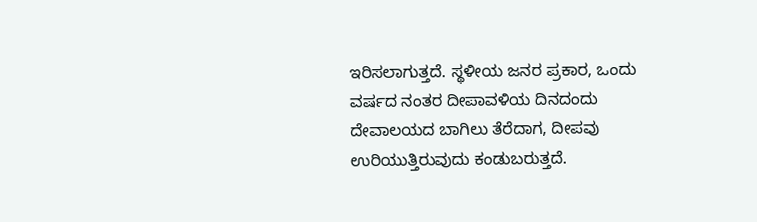ಇರಿಸಲಾಗುತ್ತದೆ. ಸ್ಥಳೀಯ ಜನರ ಪ್ರಕಾರ, ಒಂದು ವರ್ಷದ ನಂತರ ದೀಪಾವಳಿಯ ದಿನದಂದು ದೇವಾಲಯದ ಬಾಗಿಲು ತೆರೆದಾಗ, ದೀಪವು ಉರಿಯುತ್ತಿರುವುದು ಕಂಡುಬರುತ್ತದೆ.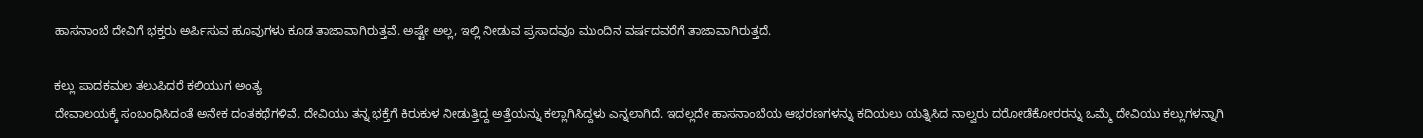ಹಾಸನಾಂಬೆ ದೇವಿಗೆ ಭಕ್ತರು ಅರ್ಪಿಸುವ ಹೂವುಗಳು ಕೂಡ ತಾಜಾವಾಗಿರುತ್ತವೆ. ಅಷ್ಟೇ ಅಲ್ಲ, ಇಲ್ಲಿ ನೀಡುವ ಪ್ರಸಾದವೂ ಮುಂದಿನ ವರ್ಷದವರೆಗೆ ತಾಜಾವಾಗಿರುತ್ತದೆ.

ಕಲ್ಲು ಪಾದಕಮಲ ತಲುಪಿದರೆ ಕಲಿಯುಗ ಅಂತ್ಯ
ದೇವಾಲಯಕ್ಕೆ ಸಂಬಂಧಿಸಿದಂತೆ ಅನೇಕ ದಂತಕಥೆಗಳಿವೆ. ದೇವಿಯು ತನ್ನ ಭಕ್ತೆಗೆ ಕಿರುಕುಳ ನೀಡುತ್ತಿದ್ದ ಅತ್ತೆಯನ್ನು ಕಲ್ಲಾಗಿಸಿದ್ದಳು ಎನ್ನಲಾಗಿದೆ. ಇದಲ್ಲದೇ ಹಾಸನಾಂಬೆಯ ಆಭರಣಗಳನ್ನು ಕದಿಯಲು ಯತ್ನಿಸಿದ ನಾಲ್ವರು ದರೋಡೆಕೋರರನ್ನು ಒಮ್ಮೆ ದೇವಿಯು ಕಲ್ಲುಗಳನ್ನಾಗಿ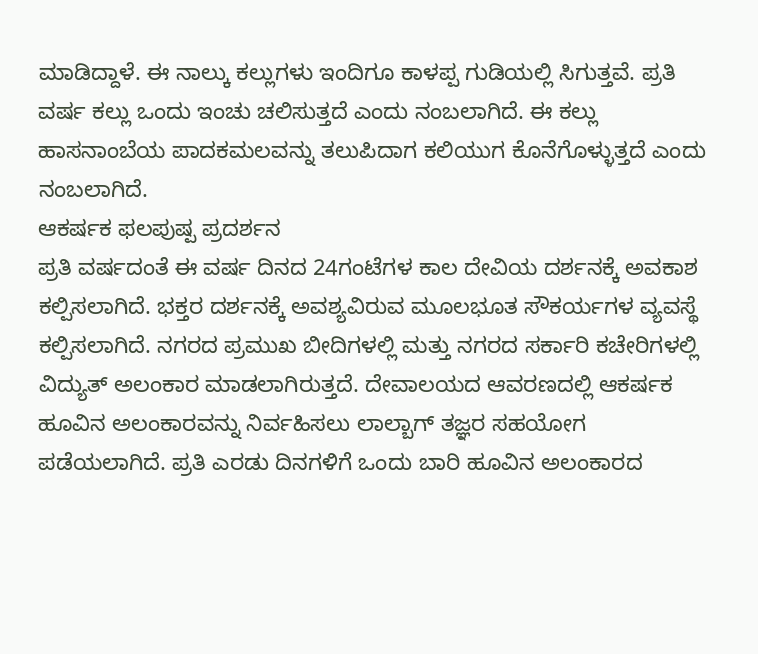ಮಾಡಿದ್ದಾಳೆ. ಈ ನಾಲ್ಕು ಕಲ್ಲುಗಳು ಇಂದಿಗೂ ಕಾಳಪ್ಪ ಗುಡಿಯಲ್ಲಿ ಸಿಗುತ್ತವೆ. ಪ್ರತಿ ವರ್ಷ ಕಲ್ಲು ಒಂದು ಇಂಚು ಚಲಿಸುತ್ತದೆ ಎಂದು ನಂಬಲಾಗಿದೆ. ಈ ಕಲ್ಲು ಹಾಸನಾಂಬೆಯ ಪಾದಕಮಲವನ್ನು ತಲುಪಿದಾಗ ಕಲಿಯುಗ ಕೊನೆಗೊಳ್ಳುತ್ತದೆ ಎಂದು ನಂಬಲಾಗಿದೆ.
ಆಕರ್ಷಕ ಫಲಪುಷ್ಪ ಪ್ರದರ್ಶನ
ಪ್ರತಿ ವರ್ಷದಂತೆ ಈ ವರ್ಷ ದಿನದ 24ಗಂಟೆಗಳ ಕಾಲ ದೇವಿಯ ದರ್ಶನಕ್ಕೆ ಅವಕಾಶ ಕಲ್ಪಿಸಲಾಗಿದೆ. ಭಕ್ತರ ದರ್ಶನಕ್ಕೆ ಅವಶ್ಯವಿರುವ ಮೂಲಭೂತ ಸೌಕರ್ಯಗಳ ವ್ಯವಸ್ಥೆ ಕಲ್ಪಿಸಲಾಗಿದೆ. ನಗರದ ಪ್ರಮುಖ ಬೀದಿಗಳಲ್ಲಿ ಮತ್ತು ನಗರದ ಸರ್ಕಾರಿ ಕಚೇರಿಗಳಲ್ಲಿ ವಿದ್ಯುತ್ ಅಲಂಕಾರ ಮಾಡಲಾಗಿರುತ್ತದೆ. ದೇವಾಲಯದ ಆವರಣದಲ್ಲಿ ಆಕರ್ಷಕ ಹೂವಿನ ಅಲಂಕಾರವನ್ನು ನಿರ್ವಹಿಸಲು ಲಾಲ್ಬಾಗ್ ತಜ್ಞರ ಸಹಯೋಗ ಪಡೆಯಲಾಗಿದೆ. ಪ್ರತಿ ಎರಡು ದಿನಗಳಿಗೆ ಒಂದು ಬಾರಿ ಹೂವಿನ ಅಲಂಕಾರದ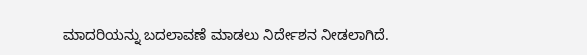ಮಾದರಿಯನ್ನು ಬದಲಾವಣೆ ಮಾಡಲು ನಿರ್ದೇಶನ ನೀಡಲಾಗಿದೆ.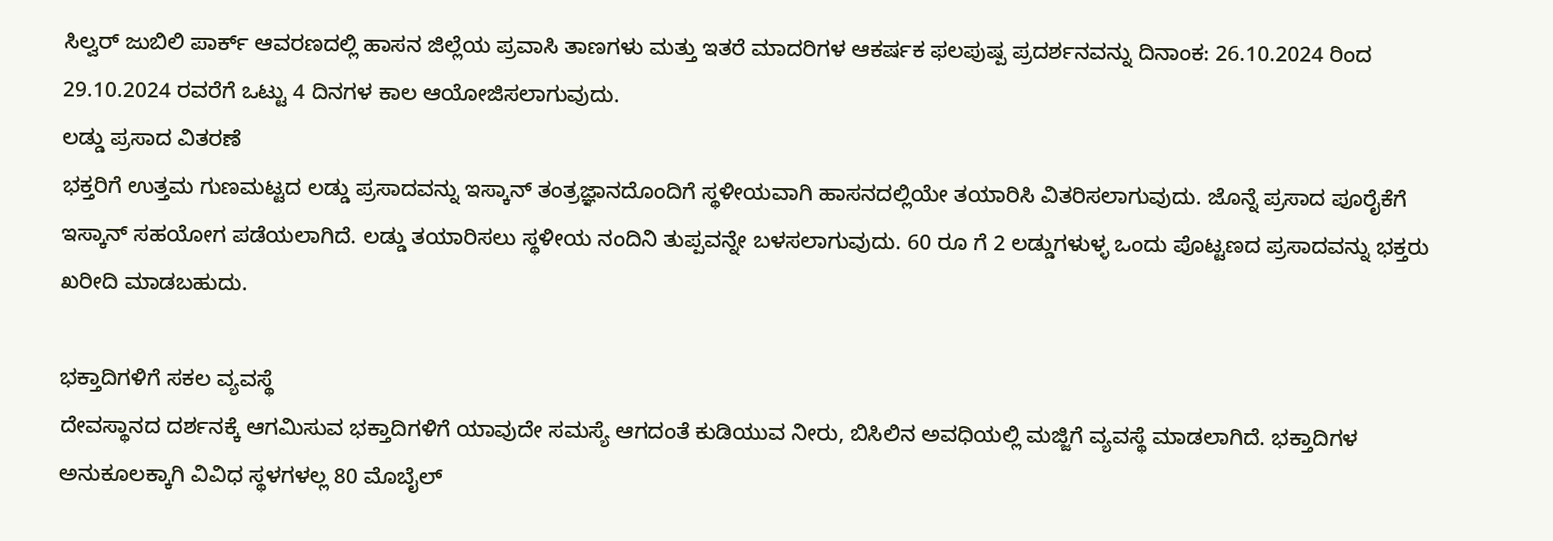ಸಿಲ್ವರ್ ಜುಬಿಲಿ ಪಾರ್ಕ್ ಆವರಣದಲ್ಲಿ ಹಾಸನ ಜಿಲ್ಲೆಯ ಪ್ರವಾಸಿ ತಾಣಗಳು ಮತ್ತು ಇತರೆ ಮಾದರಿಗಳ ಆಕರ್ಷಕ ಫಲಪುಷ್ಪ ಪ್ರದರ್ಶನವನ್ನು ದಿನಾಂಕ: 26.10.2024 ರಿಂದ 29.10.2024 ರವರೆಗೆ ಒಟ್ಟು 4 ದಿನಗಳ ಕಾಲ ಆಯೋಜಿಸಲಾಗುವುದು.
ಲಡ್ಡು ಪ್ರಸಾದ ವಿತರಣೆ
ಭಕ್ತರಿಗೆ ಉತ್ತಮ ಗುಣಮಟ್ಟದ ಲಡ್ಡು ಪ್ರಸಾದವನ್ನು ಇಸ್ಕಾನ್ ತಂತ್ರಜ್ಞಾನದೊಂದಿಗೆ ಸ್ಥಳೀಯವಾಗಿ ಹಾಸನದಲ್ಲಿಯೇ ತಯಾರಿಸಿ ವಿತರಿಸಲಾಗುವುದು. ಜೊನ್ನೆ ಪ್ರಸಾದ ಪೂರೈಕೆಗೆ ಇಸ್ಕಾನ್ ಸಹಯೋಗ ಪಡೆಯಲಾಗಿದೆ. ಲಡ್ಡು ತಯಾರಿಸಲು ಸ್ಥಳೀಯ ನಂದಿನಿ ತುಪ್ಪವನ್ನೇ ಬಳಸಲಾಗುವುದು. 60 ರೂ ಗೆ 2 ಲಡ್ಡುಗಳುಳ್ಳ ಒಂದು ಪೊಟ್ಟಣದ ಪ್ರಸಾದವನ್ನು ಭಕ್ತರು ಖರೀದಿ ಮಾಡಬಹುದು.

ಭಕ್ತಾದಿಗಳಿಗೆ ಸಕಲ ವ್ಯವಸ್ಥೆ
ದೇವಸ್ಥಾನದ ದರ್ಶನಕ್ಕೆ ಆಗಮಿಸುವ ಭಕ್ತಾದಿಗಳಿಗೆ ಯಾವುದೇ ಸಮಸ್ಯೆ ಆಗದಂತೆ ಕುಡಿಯುವ ನೀರು, ಬಿಸಿಲಿನ ಅವಧಿಯಲ್ಲಿ ಮಜ್ಜಿಗೆ ವ್ಯವಸ್ಥೆ ಮಾಡಲಾಗಿದೆ. ಭಕ್ತಾದಿಗಳ ಅನುಕೂಲಕ್ಕಾಗಿ ವಿವಿಧ ಸ್ಥಳಗಳಲ್ಲ 80 ಮೊಬೈಲ್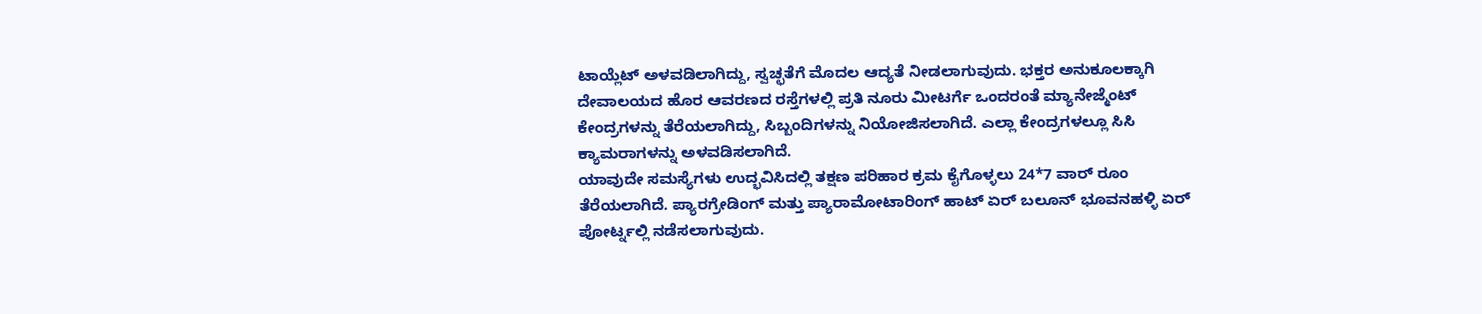ಟಾಯ್ಲೆಟ್ ಅಳವಡಿಲಾಗಿದ್ದು, ಸ್ವಚ್ಛತೆಗೆ ಮೊದಲ ಆದ್ಯತೆ ನೀಡಲಾಗುವುದು. ಭಕ್ತರ ಅನುಕೂಲಕ್ಕಾಗಿ ದೇವಾಲಯದ ಹೊರ ಆವರಣದ ರಸ್ತೆಗಳಲ್ಲಿ ಪ್ರತಿ ನೂರು ಮೀಟರ್ಗೆ ಒಂದರಂತೆ ಮ್ಯಾನೇಜ್ಮೆಂಟ್ ಕೇಂದ್ರಗಳನ್ನು ತೆರೆಯಲಾಗಿದ್ದು, ಸಿಬ್ಬಂದಿಗಳನ್ನು ನಿಯೋಜಿಸಲಾಗಿದೆ. ಎಲ್ಲಾ ಕೇಂದ್ರಗಳಲ್ಲೂ ಸಿಸಿ ಕ್ಯಾಮರಾಗಳನ್ನು ಅಳವಡಿಸಲಾಗಿದೆ.
ಯಾವುದೇ ಸಮಸ್ಯೆಗಳು ಉದ್ಭವಿಸಿದಲ್ಲಿ ತಕ್ಷಣ ಪರಿಹಾರ ಕ್ರಮ ಕೈಗೊಳ್ಳಲು 24*7 ವಾರ್ ರೂಂ ತೆರೆಯಲಾಗಿದೆ. ಪ್ಯಾರಗ್ರೇಡಿಂಗ್ ಮತ್ತು ಪ್ಯಾರಾಮೋಟಾರಿಂಗ್ ಹಾಟ್ ಏರ್ ಬಲೂನ್ ಭೂವನಹಳ್ಳಿ ಏರ್ ಪೋರ್ಟ್ನಲ್ಲಿ ನಡೆಸಲಾಗುವುದು.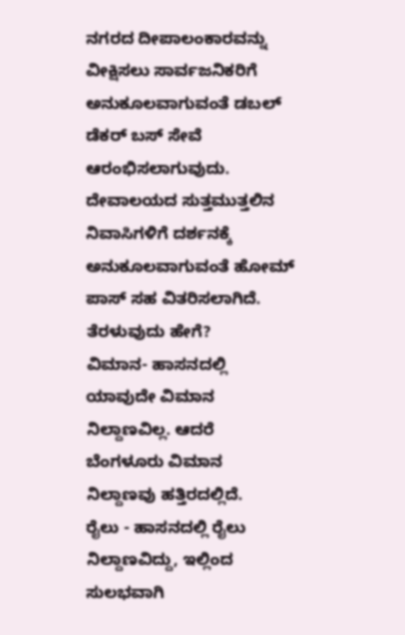ನಗರದ ದೀಪಾಲಂಕಾರವನ್ನು ವೀಕ್ಷಿಸಲು ಸಾರ್ವಜನಿಕರಿಗೆ ಅನುಕೂಲವಾಗುವಂತೆ ಡಬಲ್ ಡೆಕರ್ ಬಸ್ ಸೇವೆ ಆರಂಭಿಸಲಾಗುವುದು. ದೇವಾಲಯದ ಸುತ್ತಮುತ್ತಲಿನ ನಿವಾಸಿಗಳಿಗೆ ದರ್ಶನಕ್ಕೆ ಅನುಕೂಲವಾಗುವಂತೆ ಹೋಮ್ ಪಾಸ್ ಸಹ ವಿತರಿಸಲಾಗಿದೆ.
ತೆರಳುವುದು ಹೇಗೆ?
ವಿಮಾನ- ಹಾಸನದಲ್ಲಿ ಯಾವುದೇ ವಿಮಾನ ನಿಲ್ದಾಣವಿಲ್ಲ. ಆದರೆ ಬೆಂಗಳೂರು ವಿಮಾನ ನಿಲ್ದಾಣವು ಹತ್ತಿರದಲ್ಲಿದೆ.
ರೈಲು - ಹಾಸನದಲ್ಲಿ ರೈಲು ನಿಲ್ದಾಣವಿದ್ದು, ಇಲ್ಲಿಂದ ಸುಲಭವಾಗಿ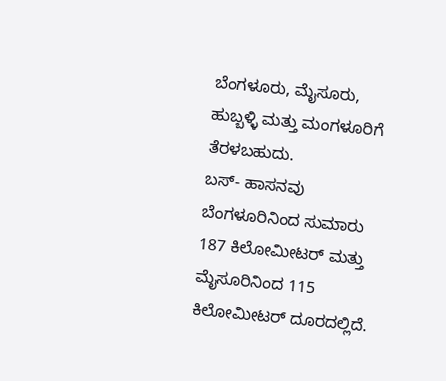ಬೆಂಗಳೂರು, ಮೈಸೂರು, ಹುಬ್ಬಳ್ಳಿ ಮತ್ತು ಮಂಗಳೂರಿಗೆ ತೆರಳಬಹುದು.
ಬಸ್- ಹಾಸನವು ಬೆಂಗಳೂರಿನಿಂದ ಸುಮಾರು 187 ಕಿಲೋಮೀಟರ್ ಮತ್ತು ಮೈಸೂರಿನಿಂದ 115 ಕಿಲೋಮೀಟರ್ ದೂರದಲ್ಲಿದೆ.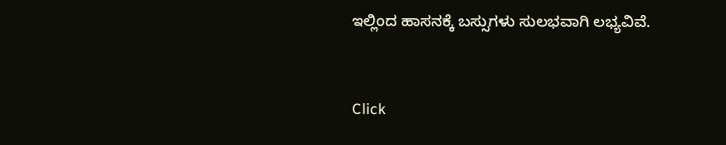ಇಲ್ಲಿಂದ ಹಾಸನಕ್ಕೆ ಬಸ್ಸುಗಳು ಸುಲಭವಾಗಿ ಲಭ್ಯವಿವೆ.


Click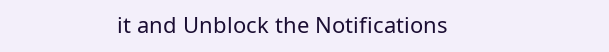it and Unblock the Notifications